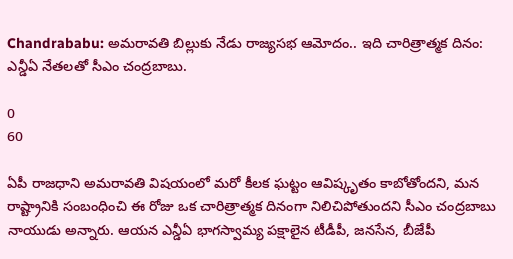Chandrababu: అమరావతి బిల్లుకు నేడు రాజ్యసభ ఆమోదం.. ఇది చారిత్రాత్మక దినం: ఎన్డీఏ నేతలతో సీఎం చంద్రబాబు.

0
60

ఏపీ రాజధాని అమరావతి విషయంలో మరో కీలక ఘట్టం ఆవిష్కృతం కాబోతోందని, మన రాష్ట్రానికి సంబంధించి ఈ రోజు ఒక చారిత్రాత్మక దినంగా నిలిచిపోతుందని సీఎం చంద్రబాబు నాయుడు అన్నారు. ఆయన ఎన్డీఏ భాగస్వామ్య పక్షాలైన టీడీపీ, జనసేన, బీజేపీ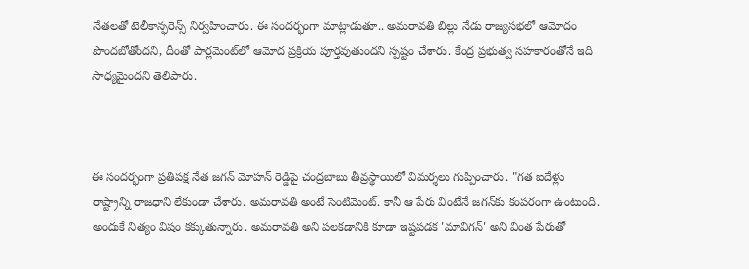నేతలతో టెలీకాన్ఫరెన్స్ నిర్వహించారు. ఈ సందర్భంగా మాట్లాడుతూ.. అమరావతి బిల్లు నేడు రాజ్యసభలో ఆమోదం పొందబోతోందని, దీంతో పార్లమెంట్‌లో ఆమోద ప్రక్రియ పూర్తవుతుందని స్పష్టం చేశారు. కేంద్ర ప్రభుత్వ సహకారంతోనే ఇది సాధ్యమైందని తెలిపారు.



ఈ సందర్భంగా ప్రతిపక్ష నేత జగన్ మోహన్ రెడ్డిపై చంద్రబాబు తీవ్రస్థాయిలో విమర్శలు గుప్పించారు. "గత ఐదేళ్లు రాష్ట్రాన్ని రాజధాని లేకుండా చేశారు. అమరావతి అంటే సెంటిమెంట్. కానీ ఆ పేరు వింటేనే జగన్‌కు కంపరంగా ఉంటుంది. అందుకే నిత్యం విషం కక్కుతున్నారు. అమరావతి అని పలకడానికి కూడా ఇష్టపడక 'మావిగన్' అని వింత పేరుతో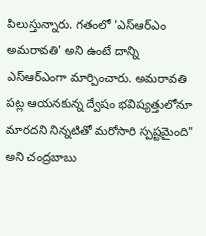పిలుస్తున్నారు. గతంలో 'ఎస్ఆర్ఎం అమరావతి' అని ఉంటే దాన్ని ఎస్ఆర్ఎంగా మార్పించారు. అమరావతి పట్ల ఆయనకున్న ద్వేషం భవిష్యత్తులోనూ మారదని నిన్నటితో మరోసారి స్పష్టమైంది" అని చంద్రబాబు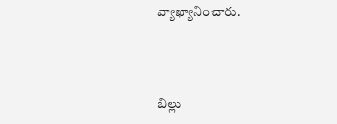వ్యాఖ్యానించారు.



బిల్లు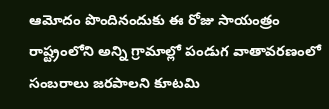ఆమోదం పొందినందుకు ఈ రోజు సాయంత్రం రాష్ట్రంలోని అన్ని గ్రామాల్లో పండుగ వాతావరణంలో సంబరాలు జరపాలని కూటమి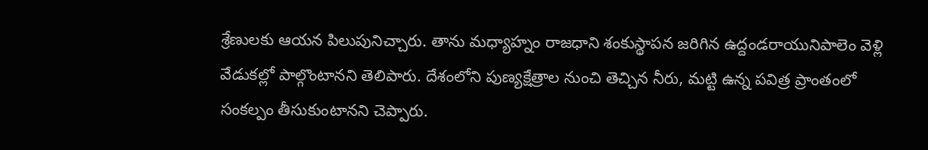శ్రేణులకు ఆయన పిలుపునిచ్చారు. తాను మధ్యాహ్నం రాజధాని శంకుస్థాపన జరిగిన ఉద్దండరాయునిపాలెం వెళ్లి వేడుకల్లో పాల్గొంటానని తెలిపారు. దేశంలోని పుణ్యక్షేత్రాల నుంచి తెచ్చిన నీరు, మట్టి ఉన్న పవిత్ర ప్రాంతంలో సంకల్పం తీసుకుంటానని చెప్పారు.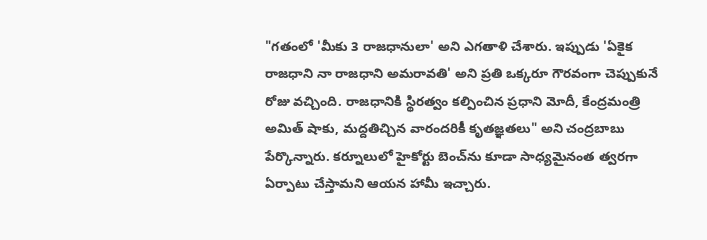"గతంలో 'మీకు 3 రాజధానులా' అని ఎగతాళి చేశారు. ఇప్పుడు 'ఏకైక రాజధాని నా రాజధాని అమరావతి' అని ప్రతి ఒక్కరూ గౌరవంగా చెప్పుకునే రోజు వచ్చింది. రాజధానికి స్థిరత్వం కల్పించిన ప్రధాని మోదీ, కేంద్రమంత్రి అమిత్ షాకు, మద్దతిచ్చిన వారందరికీ కృతజ్ఞతలు" అని చంద్రబాబు పేర్కొన్నారు. కర్నూలులో హైకోర్టు బెంచ్‌ను కూడా సాధ్యమైనంత త్వరగా ఏర్పాటు చేస్తామని ఆయన హామీ ఇచ్చారు.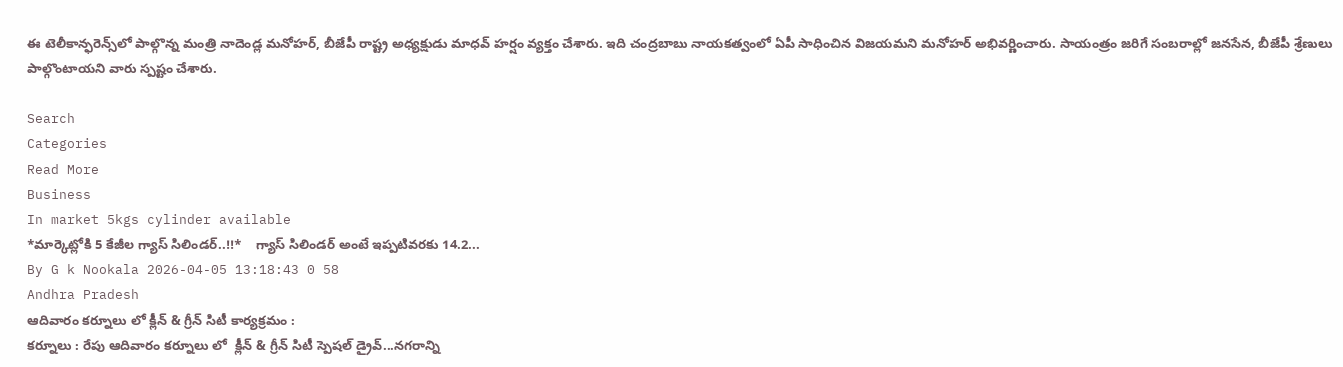ఈ టెలీకాన్ఫరెన్స్‌లో పాల్గొన్న మంత్రి నాదెండ్ల మనోహర్, బీజేపీ రాష్ట్ర అధ్యక్షుడు మాధవ్ హర్షం వ్యక్తం చేశారు. ఇది చంద్రబాబు నాయకత్వంలో ఏపీ సాధించిన విజయమని మనోహర్ అభివర్ణించారు. సాయంత్రం జరిగే సంబరాల్లో జనసేన, బీజేపీ శ్రేణులు పాల్గొంటాయని వారు స్పష్టం చేశారు.

Search
Categories
Read More
Business
In market 5kgs cylinder available
*మార్కెట్లోకి 5 కేజీల గ్యాస్ సిలిండర్..!!*    గ్యాస్ సిలిండర్ అంటే ఇప్పటివరకు 14.2...
By G k Nookala 2026-04-05 13:18:43 0 58
Andhra Pradesh
ఆదివారం కర్నూలు లో క్లీన్ & గ్రీన్ సిటీ కార్యక్రమం :
కర్నూలు : రేపు ఆదివారం కర్నూలు లో  క్లీన్ & గ్రీన్ సిటీ స్పెషల్ డ్రైవ్...నగరాన్ని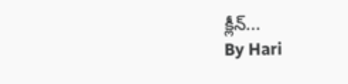క్లీన్...
By Hari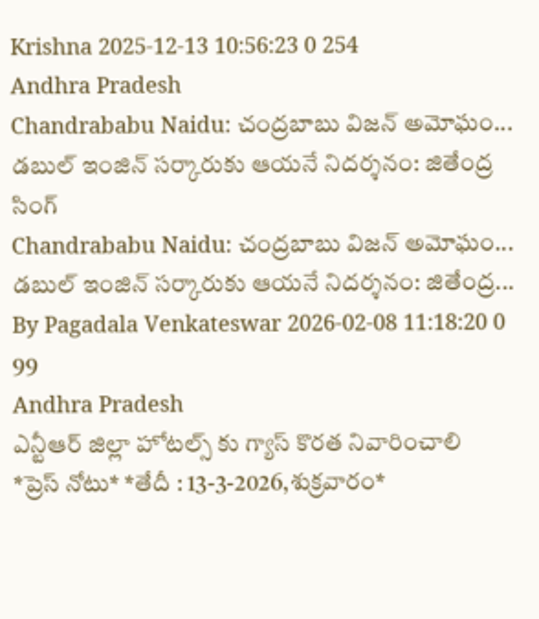Krishna 2025-12-13 10:56:23 0 254
Andhra Pradesh
Chandrababu Naidu: చంద్రబాబు విజన్ అమోఘం... డబుల్ ఇంజిన్ సర్కారుకు ఆయనే నిదర్శనం: జితేంద్ర సింగ్
Chandrababu Naidu: చంద్రబాబు విజన్ అమోఘం... డబుల్ ఇంజిన్ సర్కారుకు ఆయనే నిదర్శనం: జితేంద్ర...
By Pagadala Venkateswar 2026-02-08 11:18:20 0 99
Andhra Pradesh
ఎన్టీఆర్ జిల్లా హోటల్స్ కు గ్యాస్ కొరత నివారించాలి
*ప్రెస్ నోటు* *తేదీ : 13-3-2026,శుక్రవారం*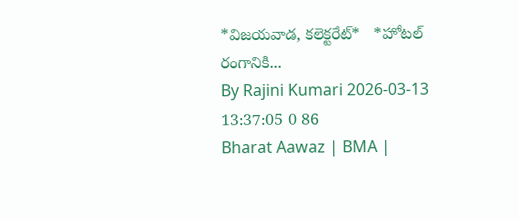*విజయవాడ, కలెక్టరేట్*   *హోటల్ రంగానికి...
By Rajini Kumari 2026-03-13 13:37:05 0 86
Bharat Aawaz | BMA |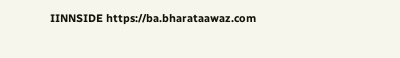IINNSIDE https://ba.bharataawaz.com